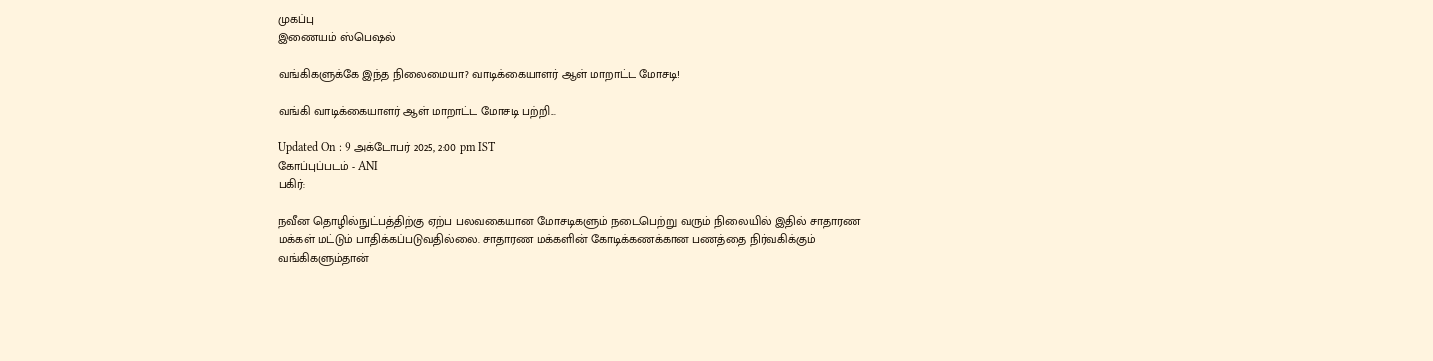முகப்பு
இணையம் ஸ்பெஷல்

வங்கிகளுக்கே இந்த நிலைமையா? வாடிக்கையாளர் ஆள் மாறாட்ட மோசடி!

வங்கி வாடிக்கையாளர் ஆள் மாறாட்ட மோசடி பற்றி...

Updated On : 9 அக்டோபர் 2025, 2:00 pm IST
கோப்புப்படம் - ANI
பகிர்:

நவீன தொழில்நுட்பத்திற்கு ஏற்ப பலவகையான மோசடிகளும் நடைபெற்று வரும் நிலையில் இதில் சாதாரண மக்கள் மட்டும் பாதிக்கப்படுவதில்லை. சாதாரண மக்களின் கோடிக்கணக்கான பணத்தை நிர்வகிக்கும் வங்கிகளும்தான்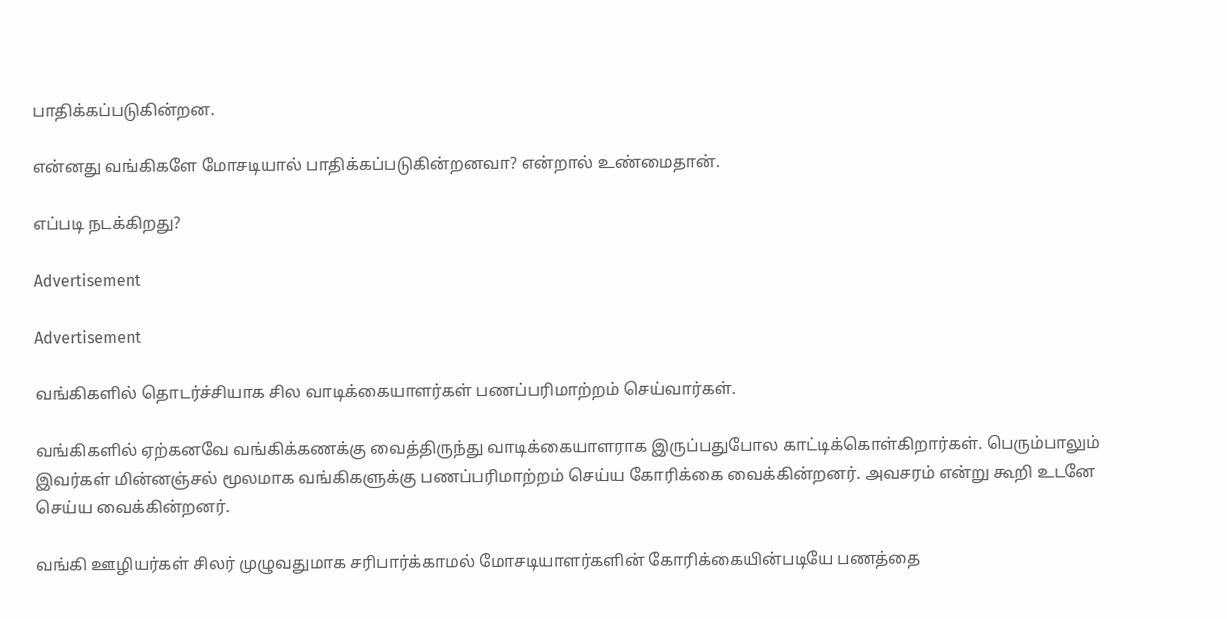பாதிக்கப்படுகின்றன.

என்னது வங்கிகளே மோசடியால் பாதிக்கப்படுகின்றனவா? என்றால் உண்மைதான்.

எப்படி நடக்கிறது?

Advertisement

Advertisement

வங்கிகளில் தொடர்ச்சியாக சில வாடிக்கையாளர்கள் பணப்பரிமாற்றம் செய்வார்கள்.

வங்கிகளில் ஏற்கனவே வங்கிக்கணக்கு வைத்திருந்து வாடிக்கையாளராக இருப்பதுபோல காட்டிக்கொள்கிறார்கள். பெரும்பாலும் இவர்கள் மின்னஞ்சல் மூலமாக வங்கிகளுக்கு பணப்பரிமாற்றம் செய்ய கோரிக்கை வைக்கின்றனர். அவசரம் என்று கூறி உடனே செய்ய வைக்கின்றனர்.

வங்கி ஊழியர்கள் சிலர் முழுவதுமாக சரிபார்க்காமல் மோசடியாளர்களின் கோரிக்கையின்படியே பணத்தை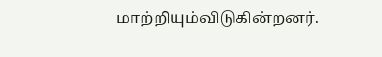மாற்றியும்விடுகின்றனர்.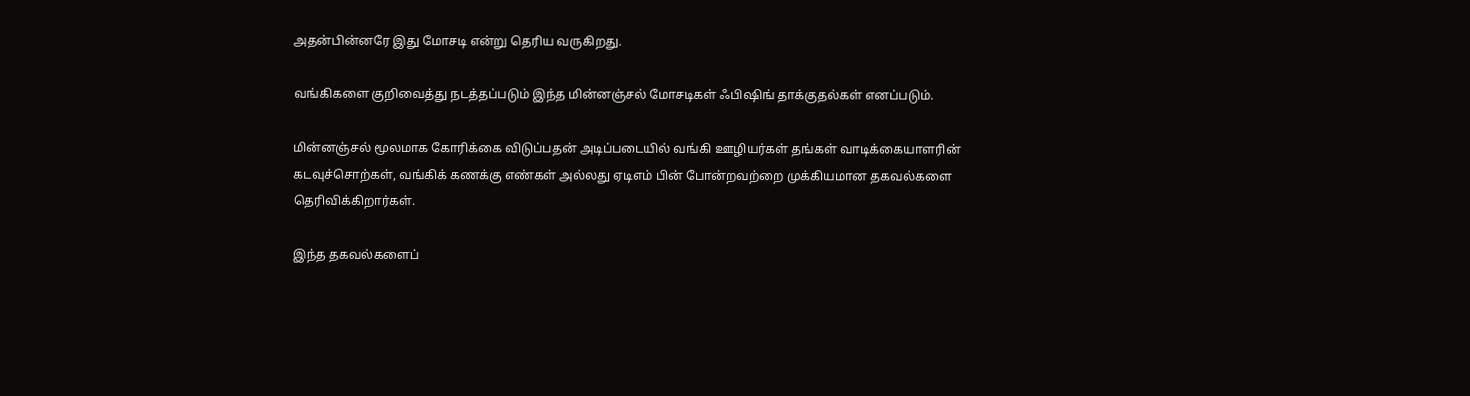அதன்பின்னரே இது மோசடி என்று தெரிய வருகிறது.

வங்கிகளை குறிவைத்து நடத்தப்படும் இந்த மின்னஞ்சல் மோசடிகள் ஃபிஷிங் தாக்குதல்கள் எனப்படும்.

மின்னஞ்சல் மூலமாக கோரிக்கை விடுப்பதன் அடிப்படையில் வங்கி ஊழியர்கள் தங்கள் வாடிக்கையாளரின் கடவுச்சொற்கள், வங்கிக் கணக்கு எண்கள் அல்லது ஏடிஎம் பின் போன்றவற்றை முக்கியமான தகவல்களை தெரிவிக்கிறார்கள்.

இந்த தகவல்களைப்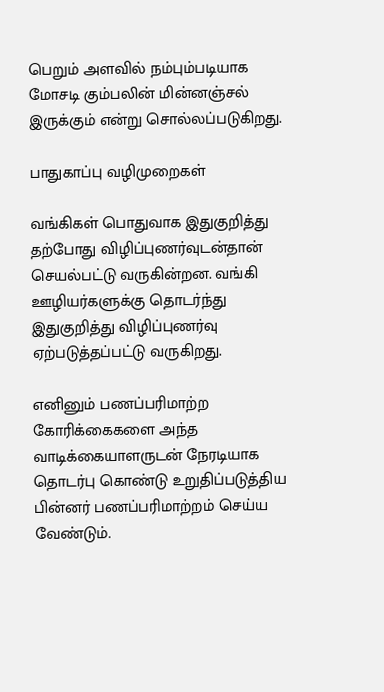பெறும் அளவில் நம்பும்படியாக மோசடி கும்பலின் மின்னஞ்சல் இருக்கும் என்று சொல்லப்படுகிறது.

பாதுகாப்பு வழிமுறைகள்

வங்கிகள் பொதுவாக இதுகுறித்து தற்போது விழிப்புணர்வுடன்தான் செயல்பட்டு வருகின்றன. வங்கி ஊழியர்களுக்கு தொடர்ந்து இதுகுறித்து விழிப்புணர்வு ஏற்படுத்தப்பட்டு வருகிறது.

எனினும் பணப்பரிமாற்ற கோரிக்கைகளை அந்த வாடிக்கையாளருடன் நேரடியாக தொடர்பு கொண்டு உறுதிப்படுத்திய பின்னர் பணப்பரிமாற்றம் செய்ய வேண்டும்.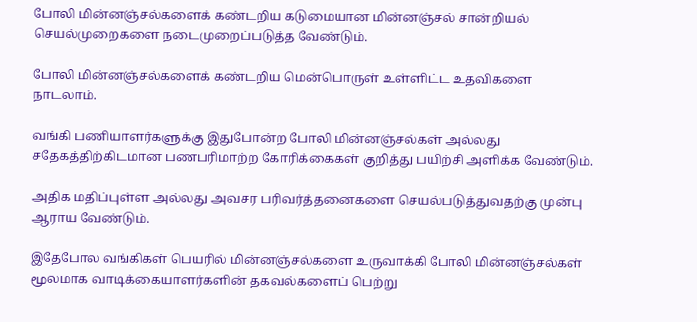போலி மின்னஞ்சல்களைக் கண்டறிய கடுமையான மின்னஞ்சல் சான்றியல் செயல்முறைகளை நடைமுறைப்படுத்த வேண்டும்.

போலி மின்னஞ்சல்களைக் கண்டறிய மென்பொருள் உள்ளிட்ட உதவிகளை நாடலாம்.

வங்கி பணியாளர்களுக்கு இதுபோன்ற போலி மின்னஞ்சல்கள் அல்லது சதேகத்திற்கிடமான பணபரிமாற்ற கோரிக்கைகள் குறித்து பயிற்சி அளிக்க வேண்டும்.

அதிக மதிப்புள்ள அல்லது அவசர பரிவர்த்தனைகளை செயல்படுத்துவதற்கு முன்பு ஆராய வேண்டும்.

இதேபோல வங்கிகள் பெயரில் மின்னஞ்சல்களை உருவாக்கி போலி மின்னஞ்சல்கள் மூலமாக வாடிக்கையாளர்களின் தகவல்களைப் பெற்று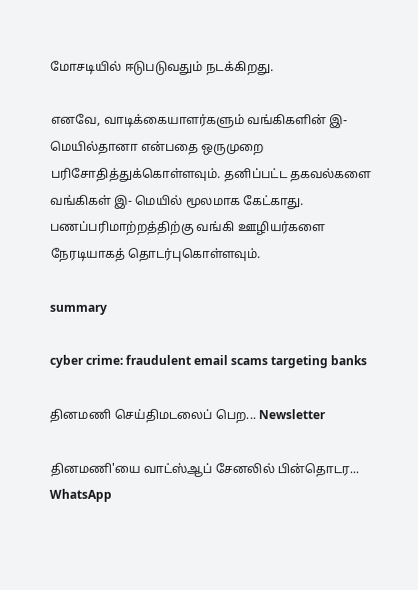மோசடியில் ஈடுபடுவதும் நடக்கிறது.

எனவே, வாடிக்கையாளர்களும் வங்கிகளின் இ-மெயில்தானா என்பதை ஒருமுறை பரிசோதித்துக்கொள்ளவும். தனிப்பட்ட தகவல்களை வங்கிகள் இ- மெயில் மூலமாக கேட்காது. பணப்பரிமாற்றத்திற்கு வங்கி ஊழியர்களை நேரடியாகத் தொடர்புகொள்ளவும்.

summary

cyber crime: fraudulent email scams targeting banks

தினமணி செய்திமடலைப் பெற... Newsletter

தினமணி'யை வாட்ஸ்ஆப் சேனலில் பின்தொடர... WhatsApp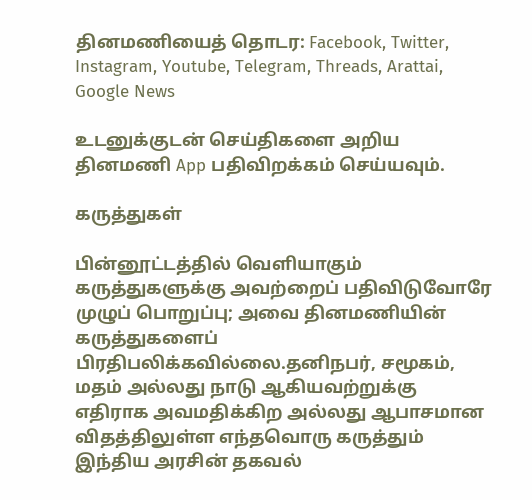தினமணியைத் தொடர: Facebook, Twitter, Instagram, Youtube, Telegram, Threads, Arattai, Google News

உடனுக்குடன் செய்திகளை அறிய தினமணி App பதிவிறக்கம் செய்யவும்.

கருத்துகள்

பின்னூட்டத்தில் வெளியாகும் கருத்துகளுக்கு அவற்றைப் பதிவிடுவோரே முழுப் பொறுப்பு; அவை தினமணியின் கருத்துகளைப் பிரதிபலிக்கவில்லை.தனிநபர், சமூகம், மதம் அல்லது நாடு ஆகியவற்றுக்கு எதிராக அவமதிக்கிற அல்லது ஆபாசமான விதத்திலுள்ள எந்தவொரு கருத்தும் இந்திய அரசின் தகவல்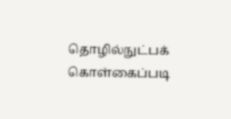தொழில்நுட்பக் கொள்கைப்படி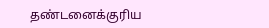தண்டனைக்குரிய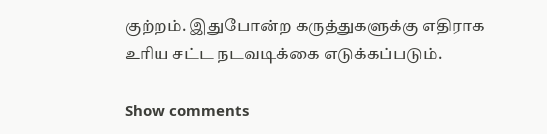குற்றம். இதுபோன்ற கருத்துகளுக்கு எதிராக உரிய சட்ட நடவடிக்கை எடுக்கப்படும்.

Show comments